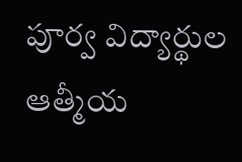పూర్వ విద్యార్థుల ఆత్మీయ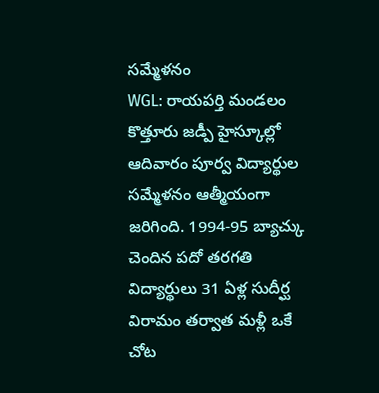సమ్మేళనం
WGL: రాయపర్తి మండలం కొత్తూరు జడ్పీ హైస్కూల్లో ఆదివారం పూర్వ విద్యార్థుల సమ్మేళనం ఆత్మీయంగా జరిగింది. 1994-95 బ్యాచ్కు చెందిన పదో తరగతి విద్యార్థులు 31 ఏళ్ల సుదీర్ఘ విరామం తర్వాత మళ్లీ ఒకే చోట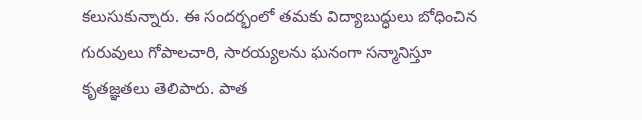కలుసుకున్నారు. ఈ సందర్భంలో తమకు విద్యాబుద్ధులు బోధించిన గురువులు గోపాలచారి, సారయ్యలను ఘనంగా సన్మానిస్తూ కృతజ్ఞతలు తెలిపారు. పాత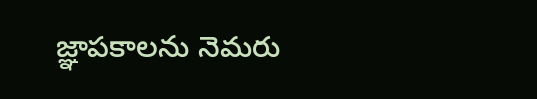జ్ఞాపకాలను నెమరు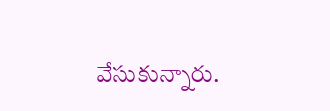వేసుకున్నారు.